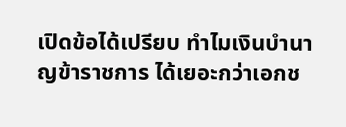เปิดข้อได้เปรียบ ทำไมเงินบำนาญข้าราชการ ได้เยอะกว่าเอกช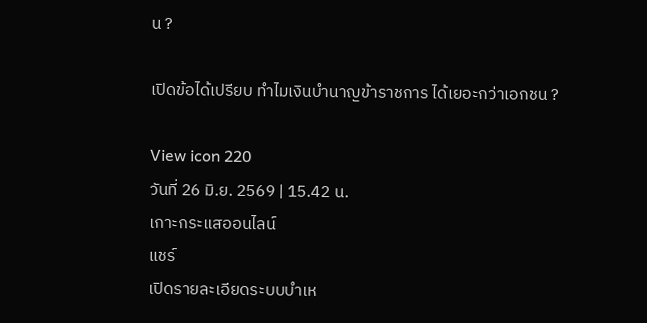น ?

เปิดข้อได้เปรียบ ทำไมเงินบำนาญข้าราชการ ได้เยอะกว่าเอกชน ?

View icon 220
วันที่ 26 มิ.ย. 2569 | 15.42 น.
เกาะกระแสออนไลน์
แชร์
เปิดรายละเอียดระบบบำเห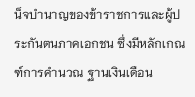น็จบำนาญของข้าราชการและผู้ประกันตนภาคเอกชน ซึ่งมีหลักเกณฑ์การคำนวณ ฐานเงินเดือน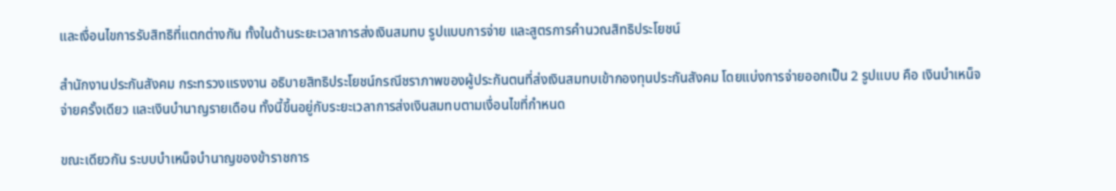และเงื่อนไขการรับสิทธิที่แตกต่างกัน ทั้งในด้านระยะเวลาการส่งเงินสมทบ รูปแบบการจ่าย และสูตรการคำนวณสิทธิประโยชน์

สำนักงานประกันสังคม กระทรวงแรงงาน อธิบายสิทธิประโยชน์กรณีชราภาพของผู้ประกันตนที่ส่งเงินสมทบเข้ากองทุนประกันสังคม โดยแบ่งการจ่ายออกเป็น 2 รูปแบบ คือ เงินบำเหน็จจ่ายครั้งเดียว และเงินบำนาญรายเดือน ทั้งนี้ขึ้นอยู่กับระยะเวลาการส่งเงินสมทบตามเงื่อนไขที่กำหนด

ขณะเดียวกัน ระบบบำเหน็จบำนาญของข้าราชการ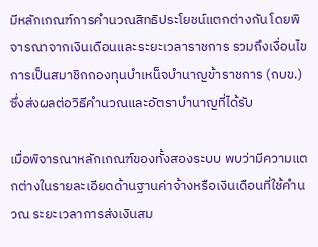มีหลักเกณฑ์การคำนวณสิทธิประโยชน์แตกต่างกัน โดยพิจารณาจากเงินเดือนและระยะเวลาราชการ รวมถึงเงื่อนไขการเป็นสมาชิกกองทุนบำเหน็จบำนาญข้าราชการ (กบข.) ซึ่งส่งผลต่อวิธีคำนวณและอัตราบำนาญที่ได้รับ

เมื่อพิจารณาหลักเกณฑ์ของทั้งสองระบบ พบว่ามีความแตกต่างในรายละเอียดด้านฐานค่าจ้างหรือเงินเดือนที่ใช้คำนวณ ระยะเวลาการส่งเงินสม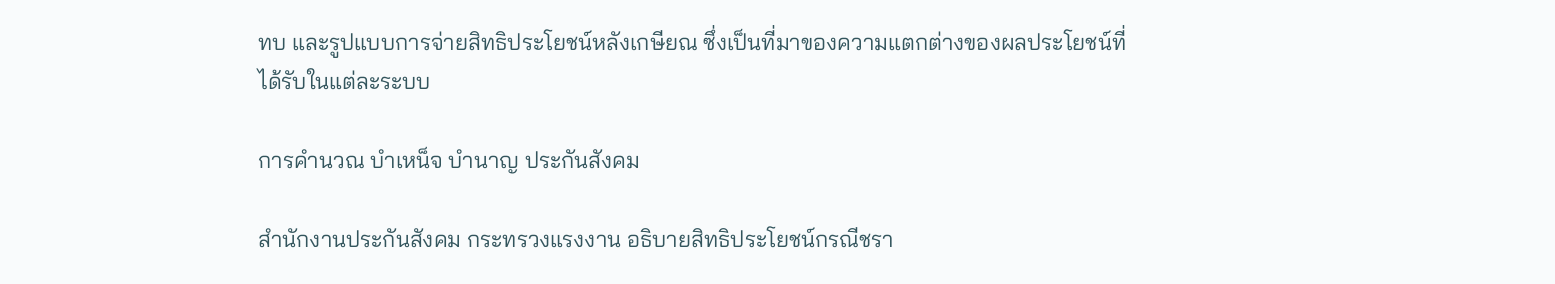ทบ และรูปแบบการจ่ายสิทธิประโยชน์หลังเกษียณ ซึ่งเป็นที่มาของความแตกต่างของผลประโยชน์ที่ได้รับในแต่ละระบบ

การคำนวณ บำเหน็จ บำนาญ ประกันสังคม

สำนักงานประกันสังคม กระทรวงแรงงาน อธิบายสิทธิประโยชน์กรณีชรา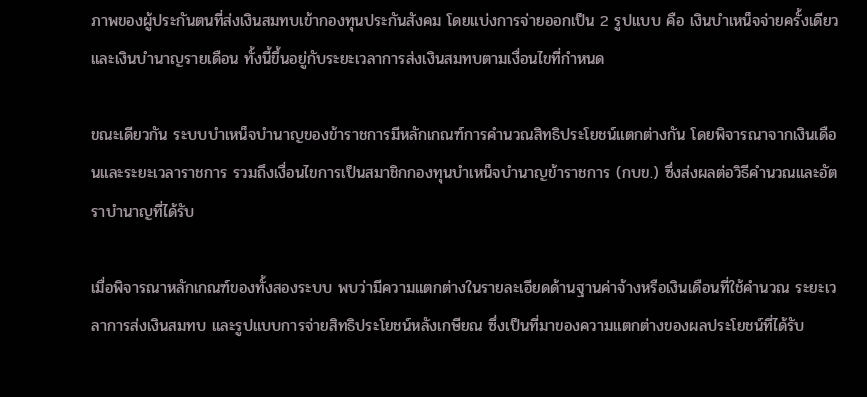ภาพของผู้ประกันตนที่ส่งเงินสมทบเข้ากองทุนประกันสังคม โดยแบ่งการจ่ายออกเป็น 2 รูปแบบ คือ เงินบำเหน็จจ่ายครั้งเดียว และเงินบำนาญรายเดือน ทั้งนี้ขึ้นอยู่กับระยะเวลาการส่งเงินสมทบตามเงื่อนไขที่กำหนด

ขณะเดียวกัน ระบบบำเหน็จบำนาญของข้าราชการมีหลักเกณฑ์การคำนวณสิทธิประโยชน์แตกต่างกัน โดยพิจารณาจากเงินเดือนและระยะเวลาราชการ รวมถึงเงื่อนไขการเป็นสมาชิกกองทุนบำเหน็จบำนาญข้าราชการ (กบข.) ซึ่งส่งผลต่อวิธีคำนวณและอัตราบำนาญที่ได้รับ

เมื่อพิจารณาหลักเกณฑ์ของทั้งสองระบบ พบว่ามีความแตกต่างในรายละเอียดด้านฐานค่าจ้างหรือเงินเดือนที่ใช้คำนวณ ระยะเวลาการส่งเงินสมทบ และรูปแบบการจ่ายสิทธิประโยชน์หลังเกษียณ ซึ่งเป็นที่มาของความแตกต่างของผลประโยชน์ที่ได้รับ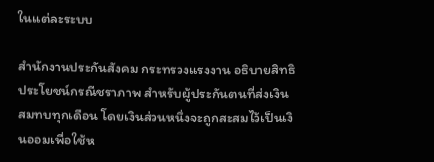ในแต่ละระบบ

สำนักงานประกันสังคม กระทรวงแรงงาน อธิบายสิทธิประโยชน์กรณีชราภาพ สำหรับผู้ประกันตนที่ส่งเงินสมทบทุกเดือน โดยเงินส่วนหนึ่งจะถูกสะสมไว้เป็นเงินออมเพื่อใช้ห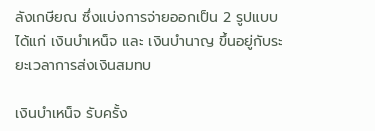ลังเกษียณ ซึ่งแบ่งการจ่ายออกเป็น 2 รูปแบบ ได้แก่ เงินบำเหน็จ และ เงินบำนาญ ขึ้นอยู่กับระยะเวลาการส่งเงินสมทบ

เงินบำเหน็จ รับครั้ง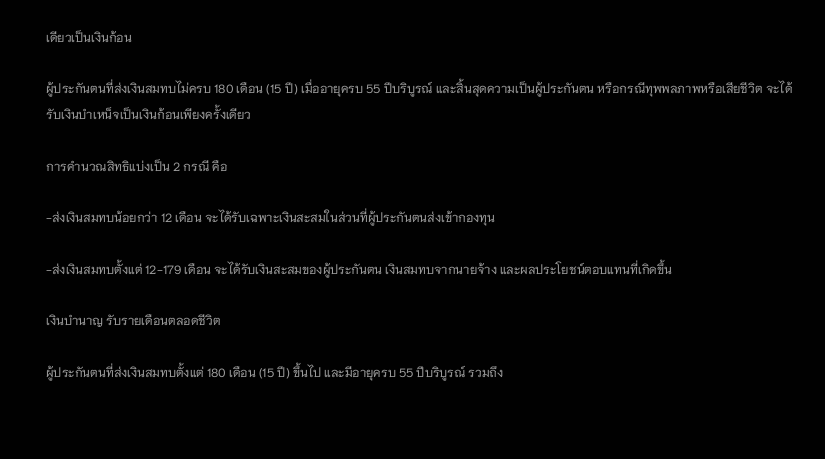เดียวเป็นเงินก้อน

ผู้ประกันตนที่ส่งเงินสมทบไม่ครบ 180 เดือน (15 ปี) เมื่ออายุครบ 55 ปีบริบูรณ์ และสิ้นสุดความเป็นผู้ประกันตน หรือกรณีทุพพลภาพหรือเสียชีวิต จะได้รับเงินบำเหน็จเป็นเงินก้อนเพียงครั้งเดียว

การคำนวณสิทธิแบ่งเป็น 2 กรณี คือ

-ส่งเงินสมทบน้อยกว่า 12 เดือน จะได้รับเฉพาะเงินสะสมในส่วนที่ผู้ประกันตนส่งเข้ากองทุน

-ส่งเงินสมทบตั้งแต่ 12-179 เดือน จะได้รับเงินสะสมของผู้ประกันตน เงินสมทบจากนายจ้าง และผลประโยชน์ตอบแทนที่เกิดขึ้น

เงินบำนาญ รับรายเดือนตลอดชีวิต

ผู้ประกันตนที่ส่งเงินสมทบตั้งแต่ 180 เดือน (15 ปี) ขึ้นไป และมีอายุครบ 55 ปีบริบูรณ์ รวมถึง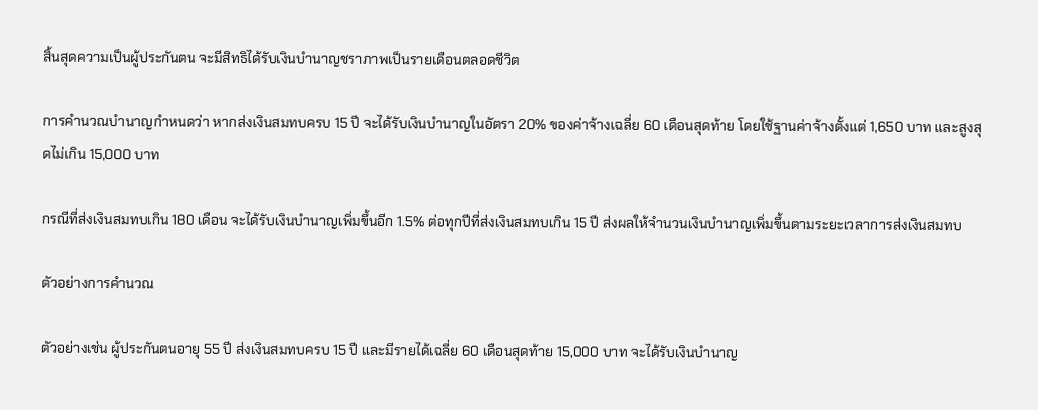สิ้นสุดความเป็นผู้ประกันตน จะมีสิทธิได้รับเงินบำนาญชราภาพเป็นรายเดือนตลอดชีวิต

การคำนวณบำนาญกำหนดว่า หากส่งเงินสมทบครบ 15 ปี จะได้รับเงินบำนาญในอัตรา 20% ของค่าจ้างเฉลี่ย 60 เดือนสุดท้าย โดยใช้ฐานค่าจ้างตั้งแต่ 1,650 บาท และสูงสุดไม่เกิน 15,000 บาท

กรณีที่ส่งเงินสมทบเกิน 180 เดือน จะได้รับเงินบำนาญเพิ่มขึ้นอีก 1.5% ต่อทุกปีที่ส่งเงินสมทบเกิน 15 ปี ส่งผลให้จำนวนเงินบำนาญเพิ่มขึ้นตามระยะเวลาการส่งเงินสมทบ

ตัวอย่างการคำนวณ

ตัวอย่างเช่น ผู้ประกันตนอายุ 55 ปี ส่งเงินสมทบครบ 15 ปี และมีรายได้เฉลี่ย 60 เดือนสุดท้าย 15,000 บาท จะได้รับเงินบำนาญ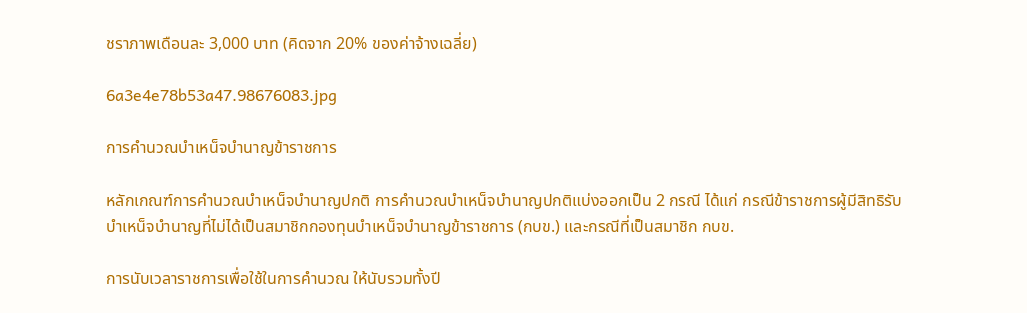ชราภาพเดือนละ 3,000 บาท (คิดจาก 20% ของค่าจ้างเฉลี่ย)

6a3e4e78b53a47.98676083.jpg

การคำนวณบำเหน็จบำนาญข้าราชการ

หลักเกณฑ์การคำนวณบำเหน็จบำนาญปกติ การคำนวณบำเหน็จบำนาญปกติแบ่งออกเป็น 2 กรณี ได้แก่ กรณีข้าราชการผู้มีสิทธิรับบำเหน็จบำนาญที่ไม่ได้เป็นสมาชิกกองทุนบำเหน็จบำนาญข้าราชการ (กบข.) และกรณีที่เป็นสมาชิก กบข.

การนับเวลาราชการเพื่อใช้ในการคำนวณ ให้นับรวมทั้งปี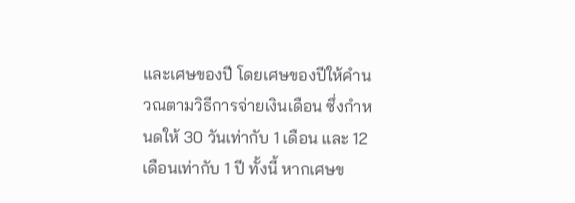และเศษของปี โดยเศษของปีให้คำนวณตามวิธีการจ่ายเงินเดือน ซึ่งกำหนดให้ 30 วันเท่ากับ 1 เดือน และ 12 เดือนเท่ากับ 1 ปี ทั้งนี้ หากเศษข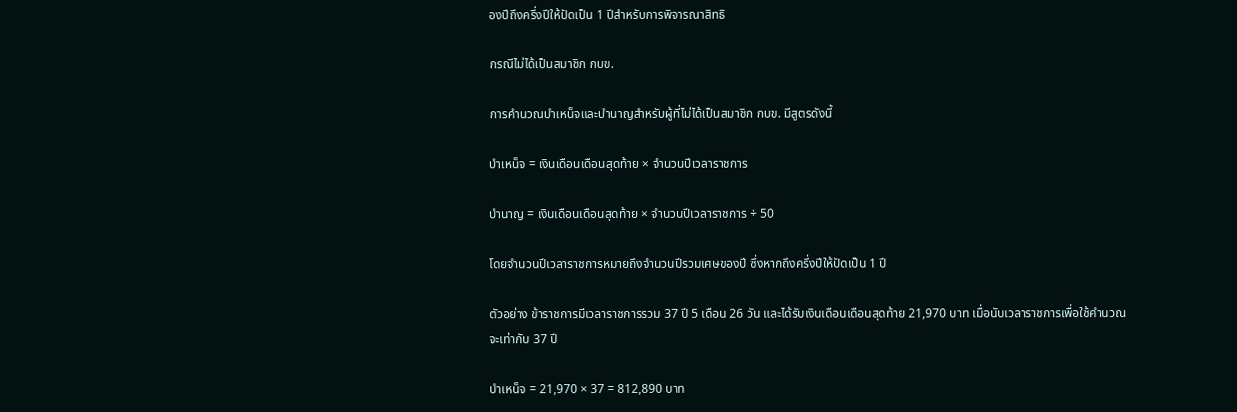องปีถึงครึ่งปีให้ปัดเป็น 1 ปีสำหรับการพิจารณาสิทธิ

กรณีไม่ได้เป็นสมาชิก กบข.

การคำนวณบำเหน็จและบำนาญสำหรับผู้ที่ไม่ได้เป็นสมาชิก กบข. มีสูตรดังนี้

บำเหน็จ = เงินเดือนเดือนสุดท้าย × จำนวนปีเวลาราชการ

บำนาญ = เงินเดือนเดือนสุดท้าย × จำนวนปีเวลาราชการ ÷ 50

โดยจำนวนปีเวลาราชการหมายถึงจำนวนปีรวมเศษของปี ซึ่งหากถึงครึ่งปีให้ปัดเป็น 1 ปี

ตัวอย่าง ข้าราชการมีเวลาราชการรวม 37 ปี 5 เดือน 26 วัน และได้รับเงินเดือนเดือนสุดท้าย 21,970 บาท เมื่อนับเวลาราชการเพื่อใช้คำนวณจะเท่ากับ 37 ปี

บำเหน็จ = 21,970 × 37 = 812,890 บาท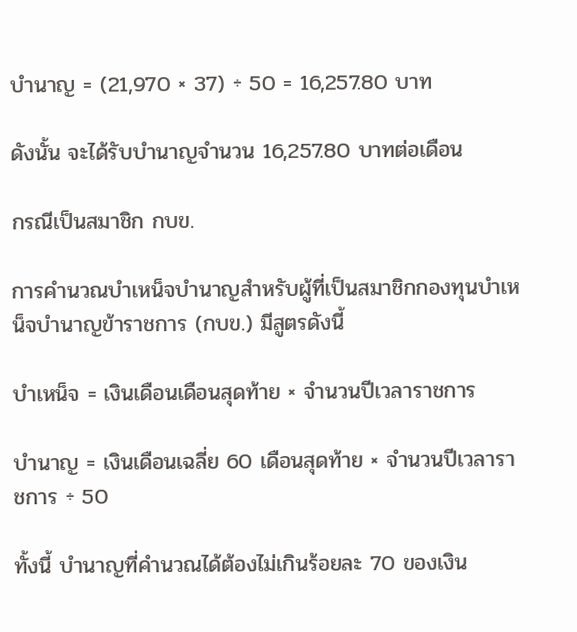บำนาญ = (21,970 × 37) ÷ 50 = 16,257.80 บาท

ดังนั้น จะได้รับบำนาญจำนวน 16,257.80 บาทต่อเดือน

กรณีเป็นสมาชิก กบข.

การคำนวณบำเหน็จบำนาญสำหรับผู้ที่เป็นสมาชิกกองทุนบำเหน็จบำนาญข้าราชการ (กบข.) มีสูตรดังนี้

บำเหน็จ = เงินเดือนเดือนสุดท้าย × จำนวนปีเวลาราชการ

บำนาญ = เงินเดือนเฉลี่ย 60 เดือนสุดท้าย × จำนวนปีเวลาราชการ ÷ 50

ทั้งนี้ บำนาญที่คำนวณได้ต้องไม่เกินร้อยละ 70 ของเงิน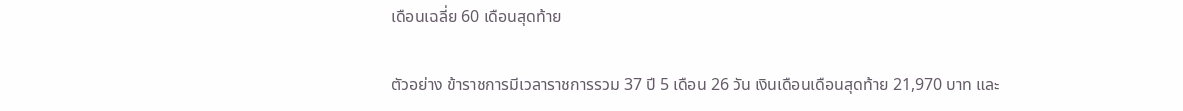เดือนเฉลี่ย 60 เดือนสุดท้าย

ตัวอย่าง ข้าราชการมีเวลาราชการรวม 37 ปี 5 เดือน 26 วัน เงินเดือนเดือนสุดท้าย 21,970 บาท และ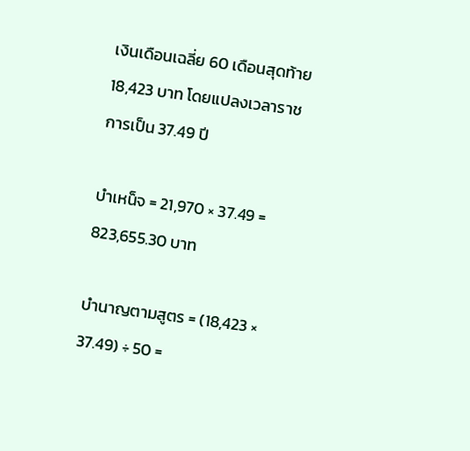เงินเดือนเฉลี่ย 60 เดือนสุดท้าย 18,423 บาท โดยแปลงเวลาราชการเป็น 37.49 ปี

บำเหน็จ = 21,970 × 37.49 = 823,655.30 บาท

บำนาญตามสูตร = (18,423 × 37.49) ÷ 50 =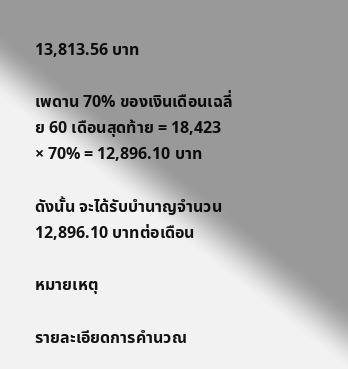13,813.56 บาท

เพดาน 70% ของเงินเดือนเฉลี่ย 60 เดือนสุดท้าย = 18,423 × 70% = 12,896.10 บาท

ดังนั้น จะได้รับบำนาญจำนวน 12,896.10 บาทต่อเดือน

หมายเหตุ

รายละเอียดการคำนวณ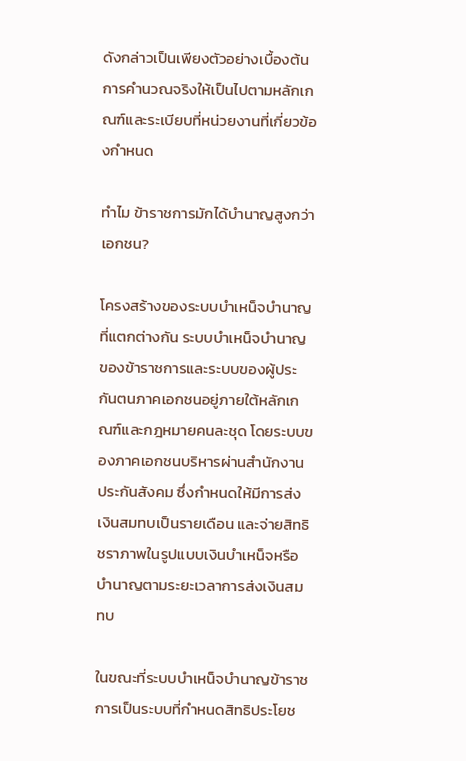ดังกล่าวเป็นเพียงตัวอย่างเบื้องต้น การคำนวณจริงให้เป็นไปตามหลักเกณฑ์และระเบียบที่หน่วยงานที่เกี่ยวข้องกำหนด

ทำไม ข้าราชการมักได้บำนาญสูงกว่าเอกชน?

โครงสร้างของระบบบำเหน็จบำนาญที่แตกต่างกัน ระบบบำเหน็จบำนาญของข้าราชการและระบบของผู้ประกันตนภาคเอกชนอยู่ภายใต้หลักเกณฑ์และกฎหมายคนละชุด โดยระบบของภาคเอกชนบริหารผ่านสำนักงานประกันสังคม ซึ่งกำหนดให้มีการส่งเงินสมทบเป็นรายเดือน และจ่ายสิทธิชราภาพในรูปแบบเงินบำเหน็จหรือบำนาญตามระยะเวลาการส่งเงินสมทบ

ในขณะที่ระบบบำเหน็จบำนาญข้าราชการเป็นระบบที่กำหนดสิทธิประโยช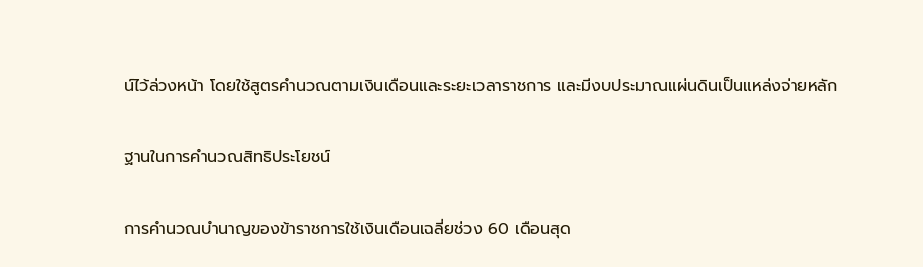น์ไว้ล่วงหน้า โดยใช้สูตรคำนวณตามเงินเดือนและระยะเวลาราชการ และมีงบประมาณแผ่นดินเป็นแหล่งจ่ายหลัก

ฐานในการคำนวณสิทธิประโยชน์

การคำนวณบำนาญของข้าราชการใช้เงินเดือนเฉลี่ยช่วง 60 เดือนสุด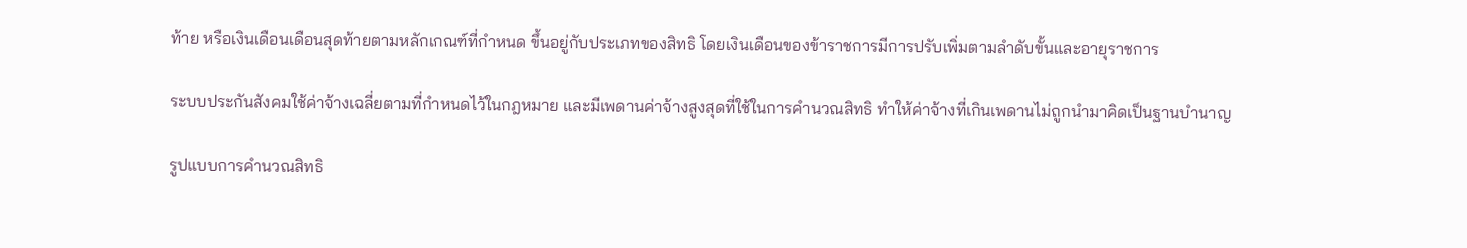ท้าย หรือเงินเดือนเดือนสุดท้ายตามหลักเกณฑ์ที่กำหนด ขึ้นอยู่กับประเภทของสิทธิ โดยเงินเดือนของข้าราชการมีการปรับเพิ่มตามลำดับขั้นและอายุราชการ

ระบบประกันสังคมใช้ค่าจ้างเฉลี่ยตามที่กำหนดไว้ในกฎหมาย และมีเพดานค่าจ้างสูงสุดที่ใช้ในการคำนวณสิทธิ ทำให้ค่าจ้างที่เกินเพดานไม่ถูกนำมาคิดเป็นฐานบำนาญ

รูปแบบการคำนวณสิทธิ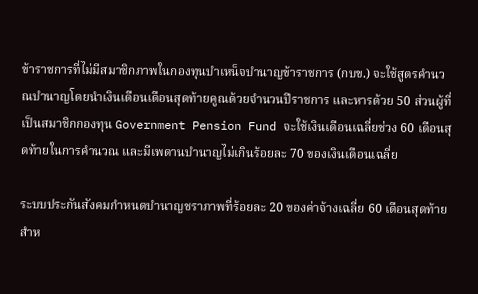ข้าราชการที่ไม่มีสมาชิกภาพในกองทุนบำเหน็จบำนาญข้าราชการ (กบข.) จะใช้สูตรคำนวณบำนาญโดยนำเงินเดือนเดือนสุดท้ายคูณด้วยจำนวนปีราชการ และหารด้วย 50 ส่วนผู้ที่เป็นสมาชิกกองทุน Government Pension Fund จะใช้เงินเดือนเฉลี่ยช่วง 60 เดือนสุดท้ายในการคำนวณ และมีเพดานบำนาญไม่เกินร้อยละ 70 ของเงินเดือนเฉลี่ย

ระบบประกันสังคมกำหนดบำนาญชราภาพที่ร้อยละ 20 ของค่าจ้างเฉลี่ย 60 เดือนสุดท้ายสำห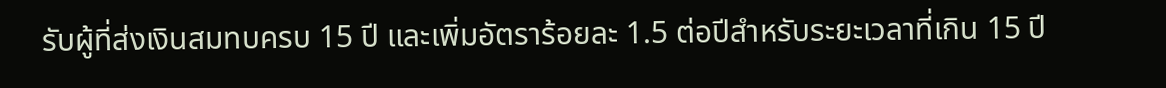รับผู้ที่ส่งเงินสมทบครบ 15 ปี และเพิ่มอัตราร้อยละ 1.5 ต่อปีสำหรับระยะเวลาที่เกิน 15 ปี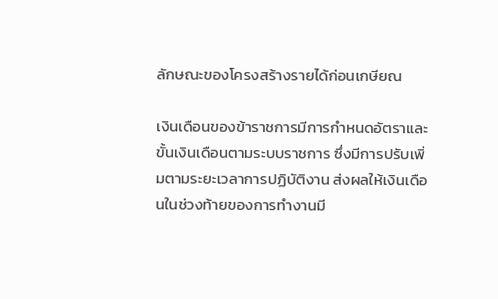ลักษณะของโครงสร้างรายได้ก่อนเกษียณ

เงินเดือนของข้าราชการมีการกำหนดอัตราและขั้นเงินเดือนตามระบบราชการ ซึ่งมีการปรับเพิ่มตามระยะเวลาการปฏิบัติงาน ส่งผลให้เงินเดือนในช่วงท้ายของการทำงานมี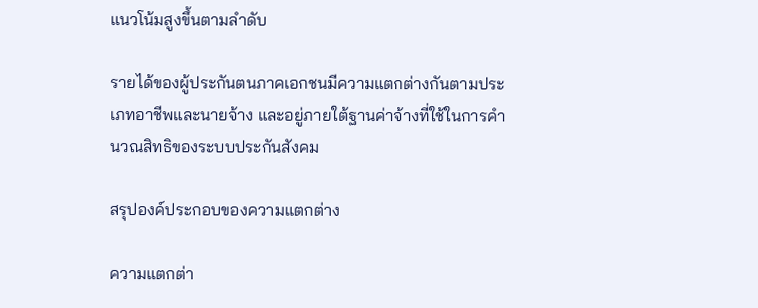แนวโน้มสูงขึ้นตามลำดับ

รายได้ของผู้ประกันตนภาคเอกชนมีความแตกต่างกันตามประเภทอาชีพและนายจ้าง และอยู่ภายใต้ฐานค่าจ้างที่ใช้ในการคำนวณสิทธิของระบบประกันสังคม

สรุปองค์ประกอบของความแตกต่าง

ความแตกต่า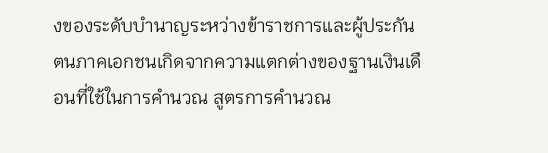งของระดับบำนาญระหว่างข้าราชการและผู้ประกันตนภาคเอกชนเกิดจากความแตกต่างของฐานเงินเดือนที่ใช้ในการคำนวณ สูตรการคำนวณ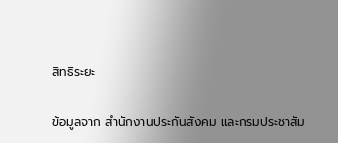สิทธิระยะ

ข้อมูลจาก สำนักงานประกันสังคม และกรมประชาสัม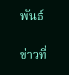พันธ์

ข่าวที่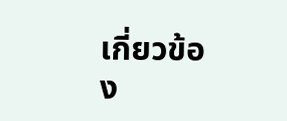เกี่ยวข้อง